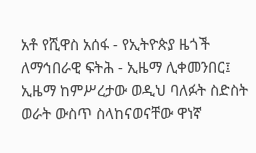አቶ የሺዋስ አሰፋ - የኢትዮጵያ ዜጎች ለማኅበራዊ ፍትሕ - ኢዜማ ሊቀመንበር፤ ኢዜማ ከምሥረታው ወዲህ ባለፉት ስድስት ወራት ውስጥ ስላከናወናቸው ዋነኛ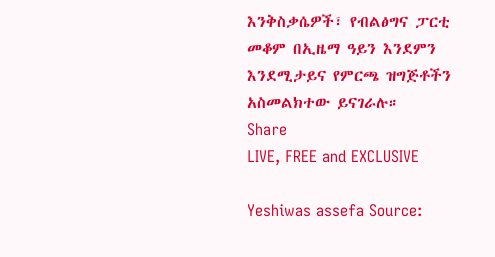እንቅስቃሴዎች፣ የብልፅግና ፓርቲ መቆም በኢዜማ ዓይን እንደምን እንደሚታይና የምርጫ ዝግጅቶችን አስመልክተው ይናገራሉ።
Share
LIVE, FREE and EXCLUSIVE

Yeshiwas assefa Source: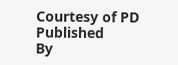Courtesy of PD
Published
By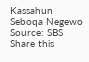Kassahun Seboqa Negewo
Source: SBS
Share this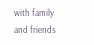with family and friends